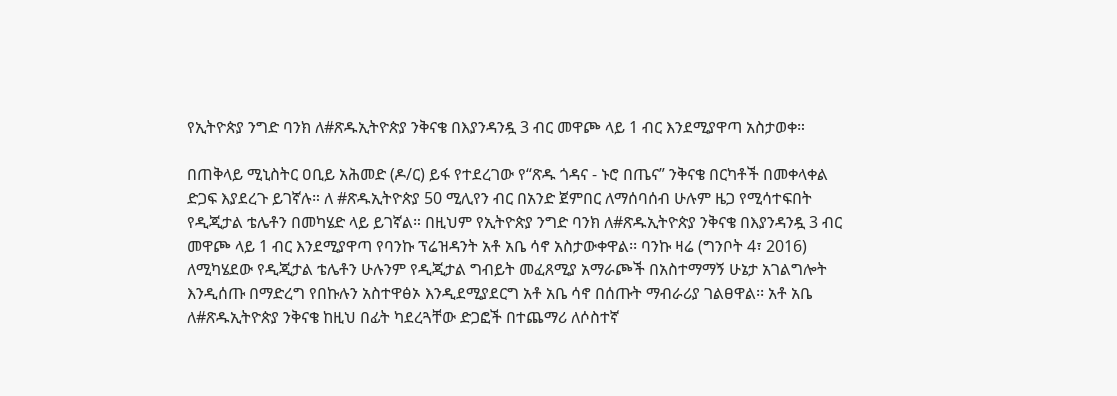የኢትዮጵያ ንግድ ባንክ ለ#ጽዱኢትዮጵያ ንቅናቄ በእያንዳንዷ 3 ብር መዋጮ ላይ 1 ብር እንደሚያዋጣ አስታወቀ።

በጠቅላይ ሚኒስትር ዐቢይ አሕመድ (ዶ/ር) ይፋ የተደረገው የ“ጽዱ ጎዳና - ኑሮ በጤና” ንቅናቄ በርካቶች በመቀላቀል ድጋፍ እያደረጉ ይገኛሉ። ለ #ጽዱኢትዮጵያ 50 ሚሊየን ብር በአንድ ጀምበር ለማሰባሰብ ሁሉም ዜጋ የሚሳተፍበት የዲጂታል ቴሌቶን በመካሄድ ላይ ይገኛል። በዚህም የኢትዮጵያ ንግድ ባንክ ለ#ጽዱኢትዮጵያ ንቅናቄ በእያንዳንዷ 3 ብር መዋጮ ላይ 1 ብር እንደሚያዋጣ የባንኩ ፕሬዝዳንት አቶ አቤ ሳኖ አስታውቀዋል፡፡ ባንኩ ዛሬ (ግንቦት 4፣ 2016) ለሚካሄደው የዲጂታል ቴሌቶን ሁሉንም የዲጂታል ግብይት መፈጸሚያ አማራጮች በአስተማማኝ ሁኔታ አገልግሎት እንዲሰጡ በማድረግ የበኩሉን አስተዋፅኦ እንዲደሚያደርግ አቶ አቤ ሳኖ በሰጡት ማብራሪያ ገልፀዋል፡፡ አቶ አቤ ለ#ጽዱኢትዮጵያ ንቅናቄ ከዚህ በፊት ካደረጓቸው ድጋፎች በተጨማሪ ለሶስተኛ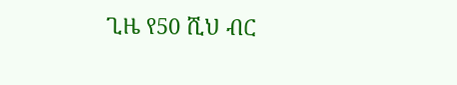ጊዜ የ50 ሺህ ብር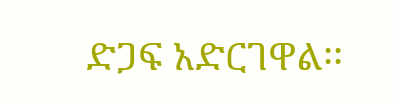ድጋፍ አድርገዋል፡፡